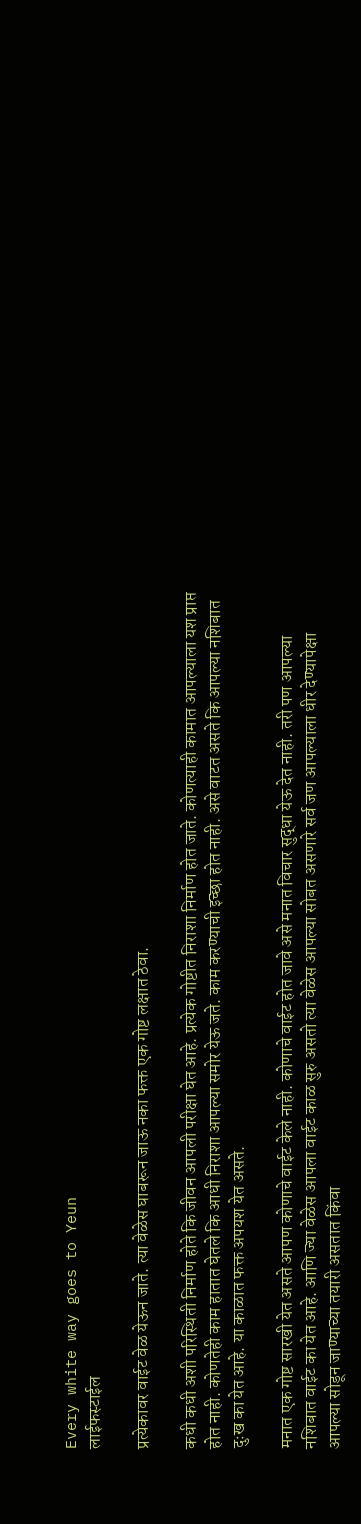Every white way goes to Yeun
लाईफस्टाईल

प्रत्येकावर वाईट वेळ येऊन जाते. त्या वेळेस घाबरून जाऊ नका फक्त एक गोष्ट लक्षात ठेवा.

कधी कधी अशी परिस्थिती निर्माण होते कि जीवन आपली परीक्षा घेत आहे. प्रत्येक गोष्टीत निराशा निर्माण होत जाते. कोणत्याही कामात आपल्याला यश प्राप्त होत नाही. कोणतेही काम हातात घेतले कि आधी निराशा आपल्या समोर येऊ जते. काम करण्याची इच्छा होत नाही. असे वाटत असते कि आपल्या नशिबात दुःख का येत आहे. या काळात फक्त अपयश येत असते.

मनात एक गोष्ट सारखी येत असते आपण कोणाचे वाईट केले नाही. कोणाचे वाईट होत जावे असे मनात विचार सुद्धा येऊ देत नाही. तरी पण आपल्या नशिबात वाईट का येत आहे. आणि ज्या वेळेस आपला वाईट काळ सुरु असतो त्या वेळेस आपल्या सोबत असणारे सर्व जण आपल्याला धीर देण्यापेक्षा आपल्या सोडून जाण्याच्या तयारी असतात किंवा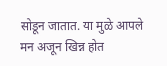सोडून जातात. या मुळे आपले मन अजून खिन्न होत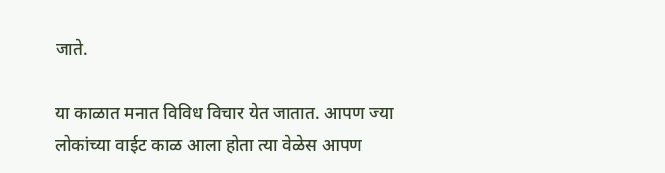जाते.

या काळात मनात विविध विचार येत जातात. आपण ज्या लोकांच्या वाईट काळ आला होता त्या वेळेस आपण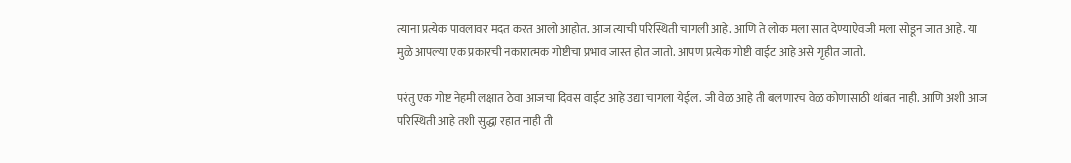त्याना प्रत्येक पावलावर मदत करत आलो आहोत. आज त्याची परिस्थिती चागली आहे. आणि ते लोक मला सात देण्याऐवजी मला सोडून जात आहे. या मुळे आपल्या एक प्रकारची नकारात्मक गोष्टीचा प्रभाव जास्त होत जातो. आपण प्रत्येक गोष्टी वाईट आहे असे गृहीत जातो.

परंतु एक गोष्ट नेहमी लक्षात ठेवा आजचा दिवस वाईट आहे उद्या चागला येईल. जी वेळ आहे ती बलणारच वेळ कोणासाठी थांबत नाही. आणि अशी आज परिस्थिती आहे तशी सुद्धा रहात नाही ती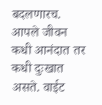बदलणारच. आपले जीवन कधी आनंदात तर कधी दुःखात असते. वाईट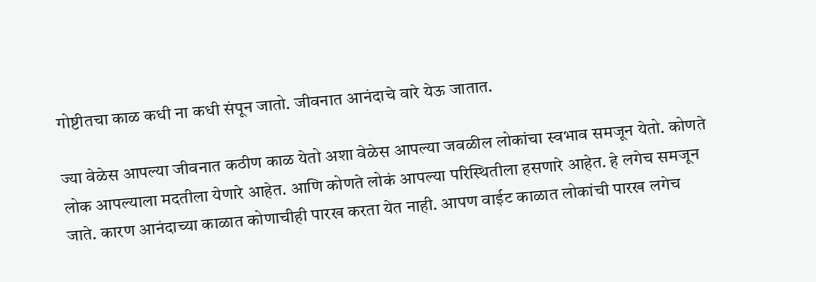गोष्टीतचा काळ कधी ना कधी संपून जातो. जीवनात आनंदाचे वारे येऊ जातात.

ज्या वेळेस आपल्या जीवनात कठीण काळ येतो अशा वेळेस आपल्या जवळील लोकांचा स्वभाव समजून येतो. कोणते लोक आपल्याला मदतीला येणारे आहेत. आणि कोणते लोकं आपल्या परिस्थितीला हसणारे आहेत. हे लगेच समजून जाते. कारण आनंदाच्या काळात कोणाचीही पारख करता येत नाही. आपण वाईट काळात लोकांची पारख लगेच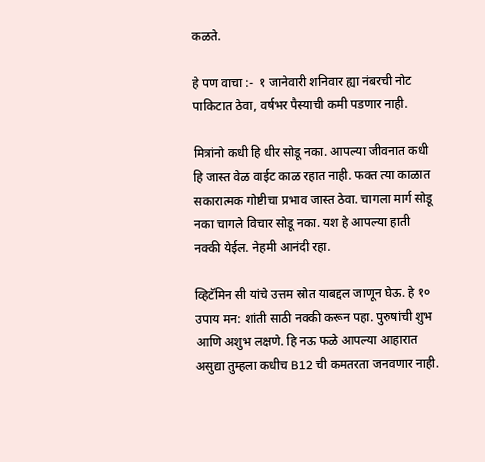कळते.

हे पण वाचा :-  १ जानेवारी शनिवार ह्या नंबरची नोट पाकिटात ठेवा, वर्षभर पैस्याची कमी पडणार नाही.

मित्रांनो कधी हि धीर सोडू नका. आपल्या जीवनात कधी हि जास्त वेळ वाईट काळ रहात नाही. फक्त त्या काळात सकारात्मक गोष्टीचा प्रभाव जास्त ठेवा. चागला मार्ग सोडू नका चागले विचार सोडू नका. यश हे आपल्या हाती नक्की येईल. नेहमी आनंदी रहा.

व्हिटॅमिन सी यांचे उत्तम स्रोत याबद्दल जाणून घेऊ. हे १० उपाय मन: शांती साठी नक्की करून पहा. पुरुषांची शुभ आणि अशुभ लक्षणे. हि नऊ फळे आपल्या आहारात असुद्या तुम्हला कधीच B12 ची कमतरता जनवणार नाही.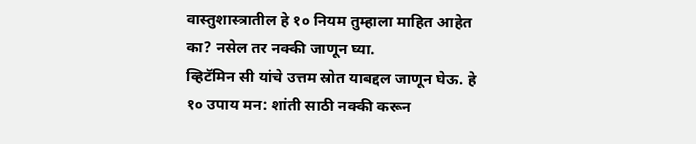वास्तुशास्त्रातील हे १० नियम तुम्हाला माहित आहेत का? नसेल तर नक्की जाणून घ्या.
व्हिटॅमिन सी यांचे उत्तम स्रोत याबद्दल जाणून घेऊ. हे १० उपाय मन: शांती साठी नक्की करून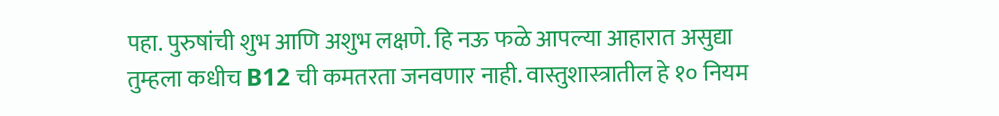पहा. पुरुषांची शुभ आणि अशुभ लक्षणे. हि नऊ फळे आपल्या आहारात असुद्या तुम्हला कधीच B12 ची कमतरता जनवणार नाही. वास्तुशास्त्रातील हे १० नियम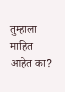तुम्हाला माहित आहेत का?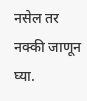नसेल तर नक्की जाणून घ्या.